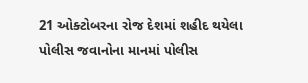21 ઓક્ટોબરના રોજ દેશમાં શહીદ થયેલા પોલીસ જવાનોના માનમાં પોલીસ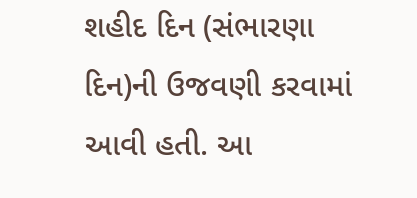શહીદ દિન (સંભારણા દિન)ની ઉજવણી કરવામાં આવી હતી. આ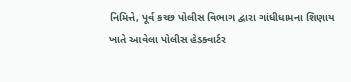નિમિત્તે, પૂર્વ કચ્છ પોલીસ વિભાગ દ્વારા ગાંધીધામના શિણાય ખાતે આવેલા પોલીસ હેડક્વાર્ટર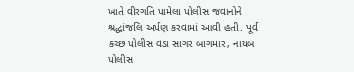ખાતે વીરગતિ પામેલા પોલીસ જવાનોને શ્રદ્ધાંજલિ અર્પણ કરવામાં આવી હતી. પૂર્વ કચ્છ પોલીસ વડા સાગર બાગમાર, નાયબ પોલીસ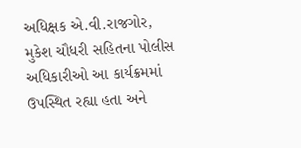અધિક્ષક એ.વી.રાજગોર, મુકેશ ચૌધરી સહિતના પોલીસ અધિકારીઓ આ કાર્યક્રમમાં ઉપસ્થિત રહ્યા હતા અને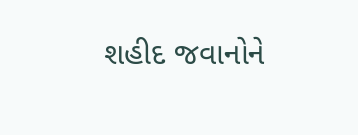શહીદ જવાનોને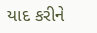યાદ કરીને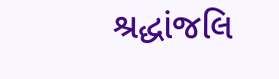શ્રદ્ધાંજલિ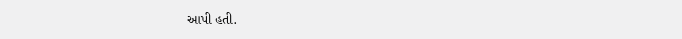આપી હતી.